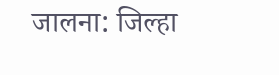जालना: जिल्हा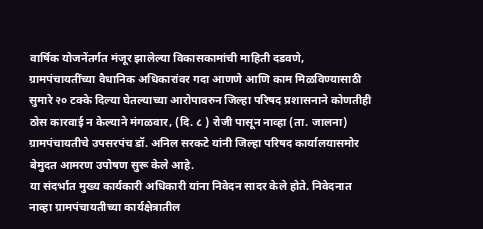वार्षिक योजनेंतर्गत मंजूर झालेल्या विकासकामांची माहिती दडवणे, ग्रामपंचायतींच्या वैधानिक अधिकारांवर गदा आणणे आणि काम मिळविण्यासाठी सुमारे २० टक्के दिल्या घेतल्याच्या आरोपावरुन जिल्हा परिषद प्रशासनाने कोणतीही ठोस कारवाई न केल्याने मंगळवार, (दि. ८ ) रोजी पासून नाव्हा (ता. जालना) ग्रामपंचायतीचे उपसरपंच डॉ. अनिल सरकटे यांनी जिल्हा परिषद कार्यालयासमोर बेमुदत आमरण उपोषण सुरू केले आहे.
या संदर्भात मुख्य कार्यकारी अधिकारी यांना निवेदन सादर केले होते. निवेदनात नाव्हा ग्रामपंचायतीच्या कार्यक्षेत्रातील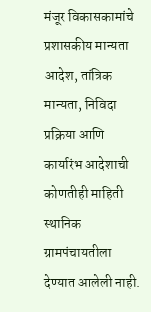मंजूर विकासकामांचे प्रशासकीय मान्यता आदेश, तांत्रिक मान्यता, निविदा प्रक्रिया आणि कार्यारंभ आदेशाची कोणतीही माहिती स्थानिक ग्रामपंचायतीला देण्यात आलेली नाही.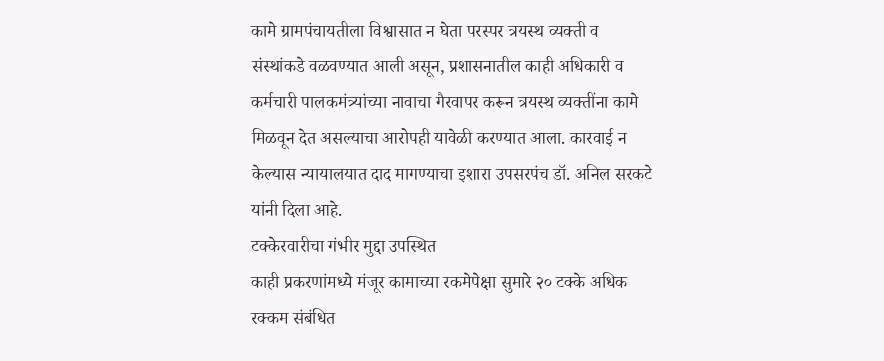कामे ग्रामपंचायतीला विश्वासात न घेता परस्पर त्रयस्थ व्यक्ती व संस्थांकडे वळवण्यात आली असून, प्रशासनातील काही अधिकारी व कर्मचारी पालकमंत्र्यांच्या नावाचा गैरवापर करून त्रयस्थ व्यक्तींना कामे मिळवून देत असल्याचा आरोपही यावेळी करण्यात आला. कारवाई न केल्यास न्यायालयात दाद मागण्याचा इशारा उपसरपंच डॉ. अनिल सरकटे यांनी दिला आहे.
टक्केरवारीचा गंभीर मुद्दा उपस्थित
काही प्रकरणांमध्ये मंजूर कामाच्या रकमेपेक्षा सुमारे २० टक्के अधिक रक्कम संबंधित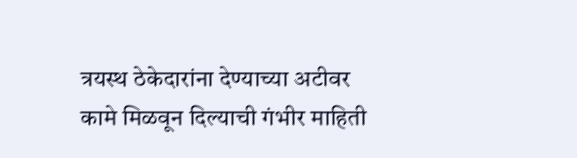त्रयस्थ ठेकेदारांना देण्याच्या अटीवर कामे मिळवून दिल्याची गंभीर माहिती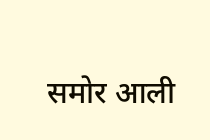समोर आली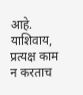आहे. याशिवाय, प्रत्यक्ष काम न करताच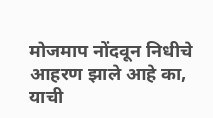मोजमाप नोंदवून निधीचे आहरण झाले आहे का, याची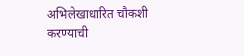अभिलेखाधारित चौकशी करण्याची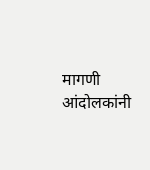मागणी आंदोलकांनी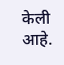केली आहे.